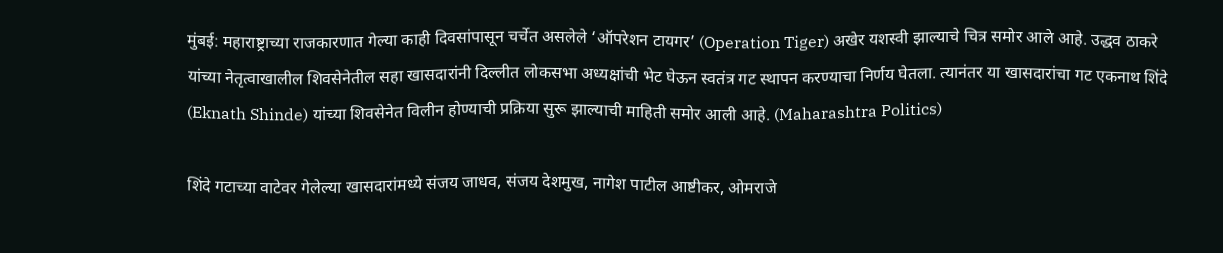मुंबई: महाराष्ट्राच्या राजकारणात गेल्या काही दिवसांपासून चर्चेत असलेले ‘ऑपरेशन टायगर’ (Operation Tiger) अखेर यशस्वी झाल्याचे चित्र समोर आले आहे. उद्धव ठाकरे यांच्या नेतृत्वाखालील शिवसेनेतील सहा खासदारांनी दिल्लीत लोकसभा अध्यक्षांची भेट घेऊन स्वतंत्र गट स्थापन करण्याचा निर्णय घेतला. त्यानंतर या खासदारांचा गट एकनाथ शिंदे (Eknath Shinde) यांच्या शिवसेनेत विलीन होण्याची प्रक्रिया सुरू झाल्याची माहिती समोर आली आहे. (Maharashtra Politics)

शिंदे गटाच्या वाटेवर गेलेल्या खासदारांमध्ये संजय जाधव, संजय देशमुख, नागेश पाटील आष्टीकर, ओमराजे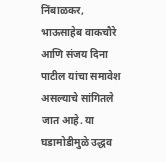निंबाळकर, भाऊसाहेब वाकचौरे आणि संजय दिना पाटील यांचा समावेश असल्याचे सांगितले जात आहे. या घडामोडीमुळे उद्धव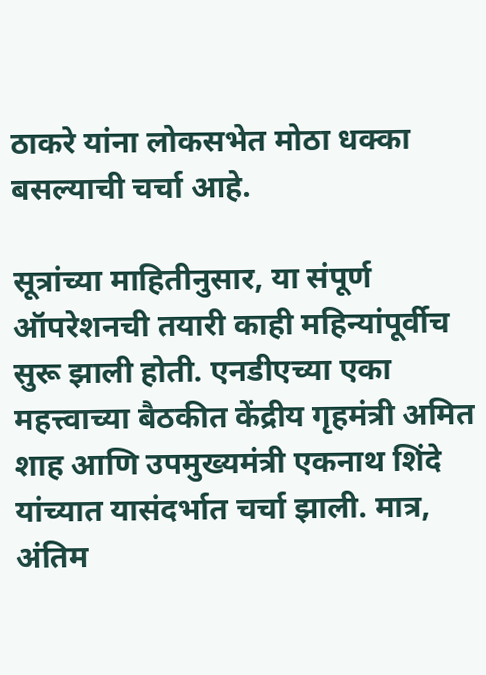ठाकरे यांना लोकसभेत मोठा धक्का बसल्याची चर्चा आहे.

सूत्रांच्या माहितीनुसार, या संपूर्ण ऑपरेशनची तयारी काही महिन्यांपूर्वीच सुरू झाली होती. एनडीएच्या एका महत्त्वाच्या बैठकीत केंद्रीय गृहमंत्री अमित शाह आणि उपमुख्यमंत्री एकनाथ शिंदे यांच्यात यासंदर्भात चर्चा झाली. मात्र, अंतिम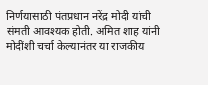निर्णयासाठी पंतप्रधान नरेंद्र मोदी यांची संमती आवश्यक होती. अमित शाह यांनी मोदींशी चर्चा केल्यानंतर या राजकीय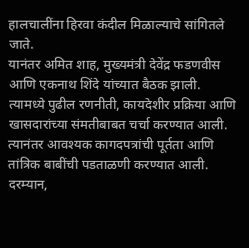हालचालींना हिरवा कंदील मिळाल्याचे सांगितले जाते.
यानंतर अमित शाह, मुख्यमंत्री देवेंद्र फडणवीस आणि एकनाथ शिंदे यांच्यात बैठक झाली. त्यामध्ये पुढील रणनीती, कायदेशीर प्रक्रिया आणि खासदारांच्या संमतीबाबत चर्चा करण्यात आली. त्यानंतर आवश्यक कागदपत्रांची पूर्तता आणि तांत्रिक बाबींची पडताळणी करण्यात आली.
दरम्यान,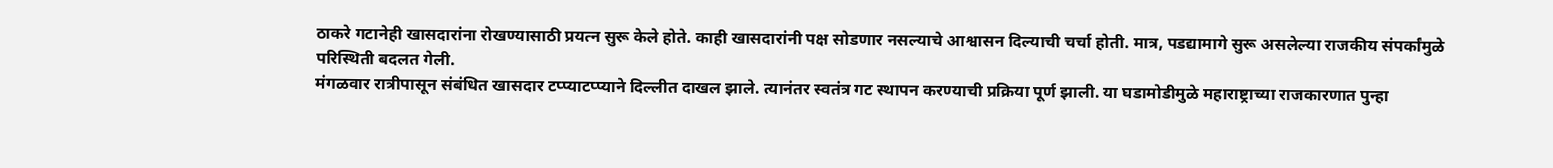ठाकरे गटानेही खासदारांना रोखण्यासाठी प्रयत्न सुरू केले होते. काही खासदारांनी पक्ष सोडणार नसल्याचे आश्वासन दिल्याची चर्चा होती. मात्र, पडद्यामागे सुरू असलेल्या राजकीय संपर्कांमुळे परिस्थिती बदलत गेली.
मंगळवार रात्रीपासून संबंधित खासदार टप्प्याटप्प्याने दिल्लीत दाखल झाले. त्यानंतर स्वतंत्र गट स्थापन करण्याची प्रक्रिया पूर्ण झाली. या घडामोडीमुळे महाराष्ट्राच्या राजकारणात पुन्हा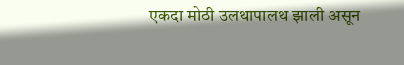एकदा मोठी उलथापालथ झाली असून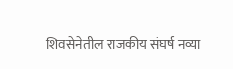शिवसेनेतील राजकीय संघर्ष नव्या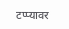टप्प्यावर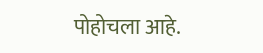पोहोचला आहे.